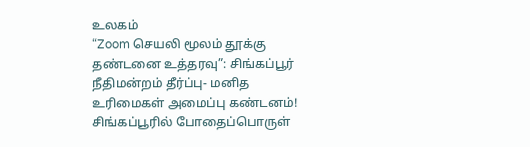உலகம்
“Zoom செயலி மூலம் தூக்கு தண்டனை உத்தரவு”: சிங்கப்பூர் நீதிமன்றம் தீர்ப்பு- மனித உரிமைகள் அமைப்பு கண்டனம்!
சிங்கப்பூரில் போதைப்பொருள்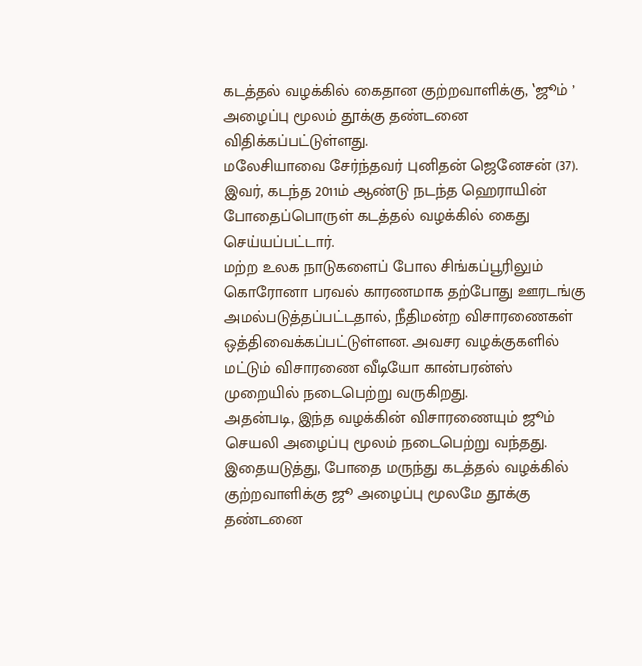கடத்தல் வழக்கில் கைதான குற்றவாளிக்கு, ‛ஜூம் ’ அழைப்பு மூலம் தூக்கு தண்டனை விதிக்கப்பட்டுள்ளது.
மலேசியாவை சேர்ந்தவர் புனிதன் ஜெனேசன் (37). இவர், கடந்த 2011ம் ஆண்டு நடந்த ஹெராயின் போதைப்பொருள் கடத்தல் வழக்கில் கைது செய்யப்பட்டார்.
மற்ற உலக நாடுகளைப் போல சிங்கப்பூரிலும் கொரோனா பரவல் காரணமாக தற்போது ஊரடங்கு அமல்படுத்தப்பட்டதால், நீதிமன்ற விசாரணைகள் ஒத்திவைக்கப்பட்டுள்ளன. அவசர வழக்குகளில் மட்டும் விசாரணை வீடியோ கான்பரன்ஸ் முறையில் நடைபெற்று வருகிறது.
அதன்படி, இந்த வழக்கின் விசாரணையும் ஜூம் செயலி அழைப்பு மூலம் நடைபெற்று வந்தது. இதையடுத்து, போதை மருந்து கடத்தல் வழக்கில் குற்றவாளிக்கு ஜூ அழைப்பு மூலமே தூக்கு தண்டனை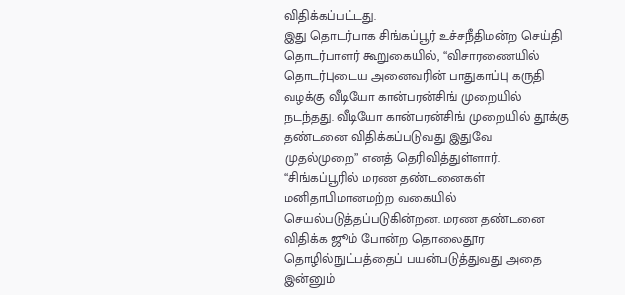விதிக்கப்பட்டது.
இது தொடர்பாக சிங்கப்பூர் உச்சநீதிமன்ற செய்தி தொடர்பாளர் கூறுகையில், “விசாரணையில் தொடர்புடைய அனைவரின் பாதுகாப்பு கருதி வழக்கு வீடியோ கான்பரன்சிங் முறையில் நடந்தது. வீடியோ கான்பரன்சிங் முறையில் தூக்கு தண்டனை விதிக்கப்படுவது இதுவே முதல்முறை” எனத் தெரிவித்துள்ளார்.
“சிங்கப்பூரில் மரண தண்டனைகள் மனிதாபிமானமற்ற வகையில் செயல்படுத்தப்படுகின்றன. மரண தண்டனை விதிக்க ஜூம் போன்ற தொலைதூர தொழில்நுட்பத்தைப் பயன்படுத்துவது அதை இன்னும்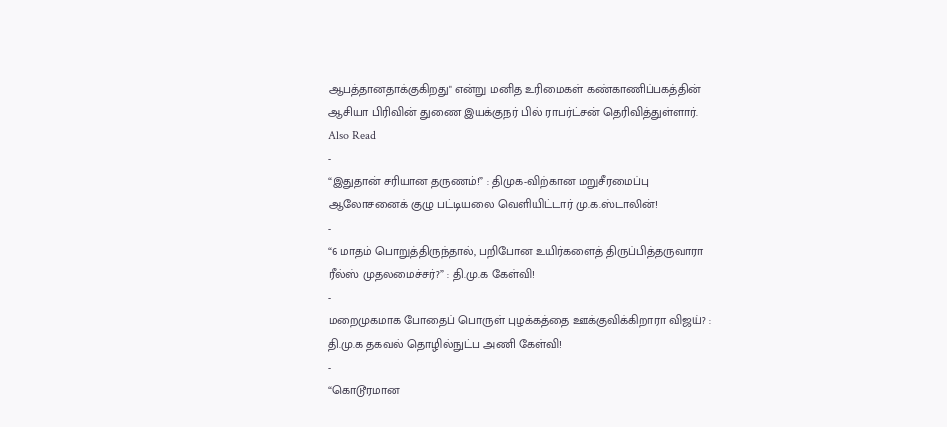ஆபத்தானதாக்குகிறது" என்று மனித உரிமைகள் கண்காணிப்பகத்தின் ஆசியா பிரிவின் துணை இயக்குநர் பில் ராபர்ட்சன் தெரிவித்துள்ளார்.
Also Read
-
“இதுதான் சரியான தருணம்!” : திமுக-விற்கான மறுசீரமைப்பு ஆலோசனைக் குழு பட்டியலை வெளியிட்டார் மு.க.ஸ்டாலின்!
-
“6 மாதம் பொறுத்திருந்தால், பறிபோன உயிர்களைத் திருப்பித்தருவாரா ரீல்ஸ் முதலமைச்சர்?” : தி.மு.க கேள்வி!
-
மறைமுகமாக போதைப் பொருள் புழக்கத்தை ஊக்குவிக்கிறாரா விஜய்? : தி.மு.க தகவல் தொழில்நுட்ப அணி கேள்வி!
-
“கொடூரமான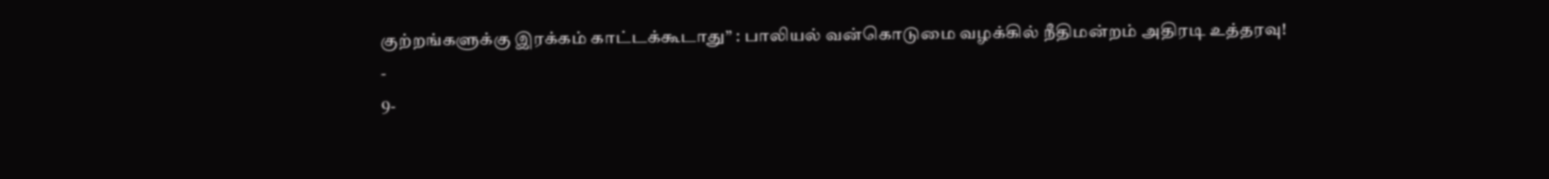குற்றங்களுக்கு இரக்கம் காட்டக்கூடாது” : பாலியல் வன்கொடுமை வழக்கில் நீதிமன்றம் அதிரடி உத்தரவு!
-
9-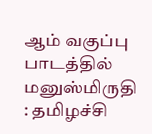ஆம் வகுப்பு பாடத்தில் மனுஸ்மிருதி : தமிழச்சி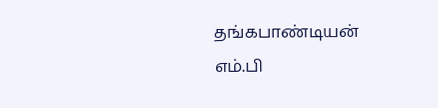தங்கபாண்டியன் எம்.பி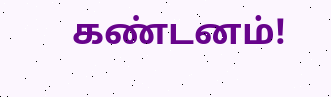கண்டனம்!